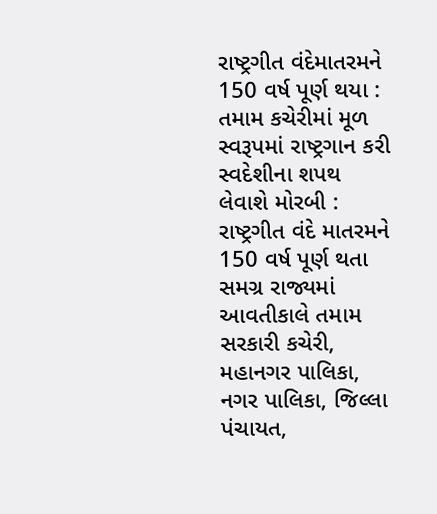રાષ્ટ્રગીત વંદેમાતરમને 150 વર્ષ પૂર્ણ થયા : તમામ કચેરીમાં મૂળ સ્વરૂપમાં રાષ્ટ્રગાન કરી સ્વદેશીના શપથ લેવાશે મોરબી : રાષ્ટ્રગીત વંદે માતરમને 150 વર્ષ પૂર્ણ થતા સમગ્ર રાજ્યમાં આવતીકાલે તમામ સરકારી કચેરી, મહાનગર પાલિકા, નગર પાલિકા, જિલ્લા પંચાયત,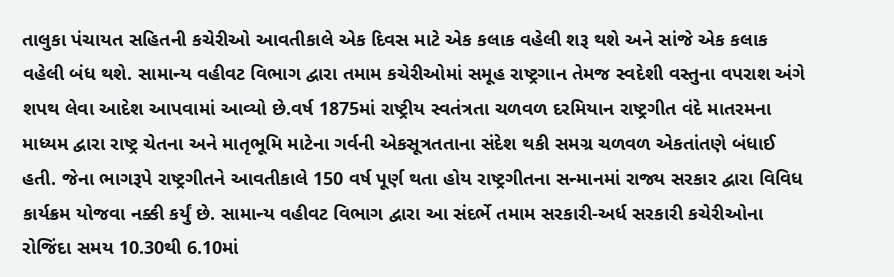તાલુકા પંચાયત સહિતની કચેરીઓ આવતીકાલે એક દિવસ માટે એક કલાક વહેલી શરૂ થશે અને સાંજે એક કલાક વહેલી બંધ થશે. સામાન્ય વહીવટ વિભાગ દ્વારા તમામ કચેરીઓમાં સમૂહ રાષ્ટ્રગાન તેમજ સ્વદેશી વસ્તુના વપરાશ અંગે શપથ લેવા આદેશ આપવામાં આવ્યો છે.વર્ષ 1875માં રાષ્ટ્રીય સ્વતંત્રતા ચળવળ દરમિયાન રાષ્ટ્રગીત વંદે માતરમના માધ્યમ દ્વારા રાષ્ટ્ર ચેતના અને માતૃભૂમિ માટેના ગર્વની એકસૂત્રતતાના સંદેશ થકી સમગ્ર ચળવળ એકતાંતણે બંધાઈ હતી. જેના ભાગરૂપે રાષ્ટ્રગીતને આવતીકાલે 150 વર્ષ પૂર્ણ થતા હોય રાષ્ટ્રગીતના સન્માનમાં રાજ્ય સરકાર દ્વારા વિવિધ કાર્યક્રમ યોજવા નક્કી કર્યું છે. સામાન્ય વહીવટ વિભાગ દ્વારા આ સંદર્ભે તમામ સરકારી-અર્ધ સરકારી કચેરીઓના રોજિંદા સમય 10.30થી 6.10માં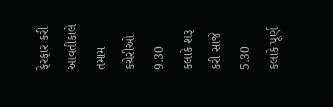ફેરફાર કરી આવતીકાલે તમામ કચેરીઓ 9.30 કલાકે શરૂ કરી સાંજે 5.30 કલાકે પૂર્ણ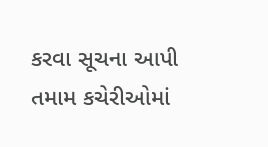કરવા સૂચના આપી તમામ કચેરીઓમાં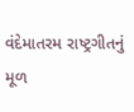વંદેમાતરમ રાષ્ટ્રગીતનું મૂળ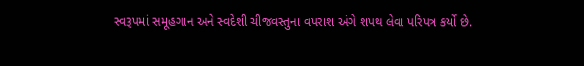સ્વરૂપમાં સમૂહગાન અને સ્વદેશી ચીજવસ્તુના વપરાશ અંગે શપથ લેવા પરિપત્ર કર્યો છે.